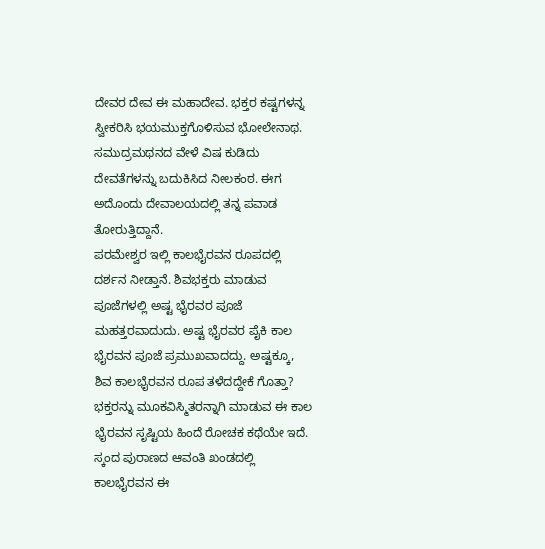ದೇವರ ದೇವ ಈ ಮಹಾದೇವ. ಭಕ್ತರ ಕಷ್ಟಗಳನ್ನ ಸ್ವೀಕರಿಸಿ ಭಯಮುಕ್ತಗೊಳಿಸುವ ಭೋಲೇನಾಥ. ಸಮುದ್ರಮಥನದ ವೇಳೆ ವಿಷ ಕುಡಿದು ದೇವತೆಗಳನ್ನು ಬದುಕಿಸಿದ ನೀಲಕಂಠ. ಈಗ ಅದೊಂದು ದೇವಾಲಯದಲ್ಲಿ ತನ್ನ ಪವಾಡ ತೋರುತ್ತಿದ್ದಾನೆ.
ಪರಮೇಶ್ವರ ಇಲ್ಲಿ ಕಾಲಭೈರವನ ರೂಪದಲ್ಲಿ ದರ್ಶನ ನೀಡ್ತಾನೆ. ಶಿವಭಕ್ತರು ಮಾಡುವ ಪೂಜೆಗಳಲ್ಲಿ ಅಷ್ಟ ಭೈರವರ ಪೂಜೆ ಮಹತ್ತರವಾದುದು. ಅಷ್ಟ ಭೈರವರ ಪೈಕಿ ಕಾಲ ಭೈರವನ ಪೂಜೆ ಪ್ರಮುಖವಾದದ್ದು. ಅಷ್ಟಕ್ಕೂ, ಶಿವ ಕಾಲಭೈರವನ ರೂಪ ತಳೆದದ್ದೇಕೆ ಗೊತ್ತಾ? ಭಕ್ತರನ್ನು ಮೂಕವಿಸ್ಮಿತರನ್ನಾಗಿ ಮಾಡುವ ಈ ಕಾಲ ಭೈರವನ ಸೃಷ್ಟಿಯ ಹಿಂದೆ ರೋಚಕ ಕಥೆಯೇ ಇದೆ.
ಸ್ಕಂದ ಪುರಾಣದ ಆವಂತಿ ಖಂಡದಲ್ಲಿ ಕಾಲಭೈರವನ ಈ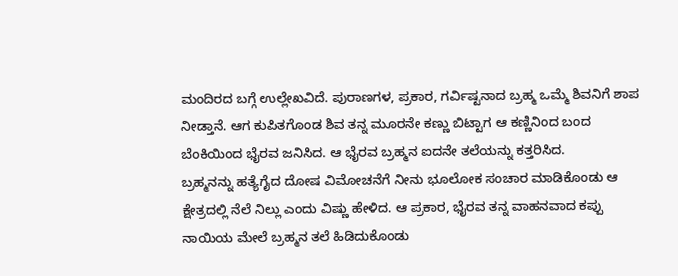ಮಂದಿರದ ಬಗ್ಗೆ ಉಲ್ಲೇಖವಿದೆ. ಪುರಾಣಗಳ, ಪ್ರಕಾರ, ಗರ್ವಿಷ್ಟನಾದ ಬ್ರಹ್ಮ ಒಮ್ಮೆ ಶಿವನಿಗೆ ಶಾಪ ನೀಡ್ತಾನೆ. ಆಗ ಕುಪಿತಗೊಂಡ ಶಿವ ತನ್ನ ಮೂರನೇ ಕಣ್ಣು ಬಿಟ್ಟಾಗ ಆ ಕಣ್ಣಿನಿಂದ ಬಂದ ಬೆಂಕಿಯಿಂದ ಭೈರವ ಜನಿಸಿದ. ಆ ಭೈರವ ಬ್ರಹ್ಮನ ಐದನೇ ತಲೆಯನ್ನು ಕತ್ತರಿಸಿದ.
ಬ್ರಹ್ಮನನ್ನು ಹತ್ಯೆಗೈದ ದೋಷ ವಿಮೋಚನೆಗೆ ನೀನು ಭೂಲೋಕ ಸಂಚಾರ ಮಾಡಿಕೊಂಡು ಆ ಕ್ಷೇತ್ರದಲ್ಲಿ ನೆಲೆ ನಿಲ್ಲು ಎಂದು ವಿಷ್ಣು ಹೇಳಿದ. ಆ ಪ್ರಕಾರ, ಭೈರವ ತನ್ನ ವಾಹನವಾದ ಕಪ್ಪು ನಾಯಿಯ ಮೇಲೆ ಬ್ರಹ್ಮನ ತಲೆ ಹಿಡಿದುಕೊಂಡು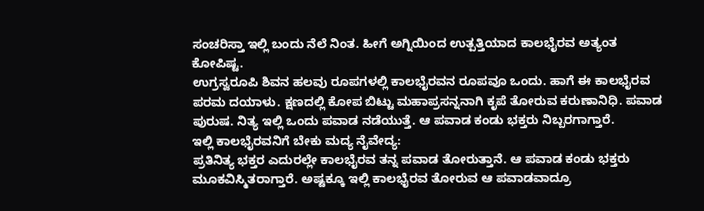ಸಂಚರಿಸ್ತಾ ಇಲ್ಲಿ ಬಂದು ನೆಲೆ ನಿಂತ. ಹೀಗೆ ಅಗ್ನಿಯಿಂದ ಉತ್ಪತ್ತಿಯಾದ ಕಾಲಭೈರವ ಅತ್ಯಂತ ಕೋಪಿಷ್ಟ.
ಉಗ್ರಸ್ವರೂಪಿ ಶಿವನ ಹಲವು ರೂಪಗಳಲ್ಲಿ ಕಾಲಭೈರವನ ರೂಪವೂ ಒಂದು. ಹಾಗೆ ಈ ಕಾಲಭೈರವ ಪರಮ ದಯಾಳು. ಕ್ಷಣದಲ್ಲಿ ಕೋಪ ಬಿಟ್ಟು ಮಹಾಪ್ರಸನ್ನನಾಗಿ ಕೃಪೆ ತೋರುವ ಕರುಣಾನಿಧಿ. ಪವಾಡ ಪುರುಷ. ನಿತ್ಯ ಇಲ್ಲಿ ಒಂದು ಪವಾಡ ನಡೆಯುತ್ತೆ. ಆ ಪವಾಡ ಕಂಡು ಭಕ್ತರು ನಿಬ್ಬರಗಾಗ್ತಾರೆ.
ಇಲ್ಲಿ ಕಾಲಭೈರವನಿಗೆ ಬೇಕು ಮದ್ಯ ನೈವೇದ್ಯ:
ಪ್ರತಿನಿತ್ಯ ಭಕ್ತರ ಎದುರಲ್ಲೇ ಕಾಲಭೈರವ ತನ್ನ ಪವಾಡ ತೋರುತ್ತಾನೆ. ಆ ಪವಾಡ ಕಂಡು ಭಕ್ತರು ಮೂಕವಿಸ್ಮಿತರಾಗ್ತಾರೆ. ಅಷ್ಟಕ್ಕೂ ಇಲ್ಲಿ ಕಾಲಭೈರವ ತೋರುವ ಆ ಪವಾಡವಾದ್ರೂ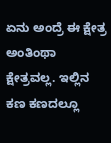ಏನು ಅಂದ್ರೆ ಈ ಕ್ಷೇತ್ರ ಅಂತಿಂಥಾ ಕ್ಷೇತ್ರವಲ್ಲ. ಇಲ್ಲಿನ ಕಣ ಕಣದಲ್ಲೂ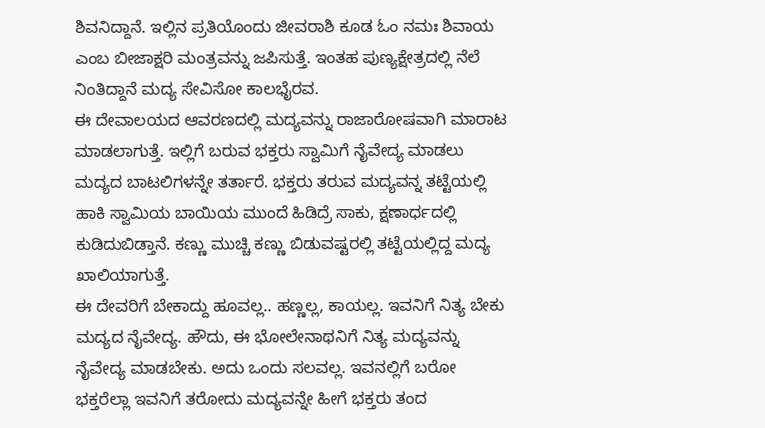ಶಿವನಿದ್ದಾನೆ. ಇಲ್ಲಿನ ಪ್ರತಿಯೊಂದು ಜೀವರಾಶಿ ಕೂಡ ಓಂ ನಮಃ ಶಿವಾಯ ಎಂಬ ಬೀಜಾಕ್ಷರಿ ಮಂತ್ರವನ್ನು ಜಪಿಸುತ್ತೆ. ಇಂತಹ ಪುಣ್ಯಕ್ಷೇತ್ರದಲ್ಲಿ ನೆಲೆ ನಿಂತಿದ್ದಾನೆ ಮದ್ಯ ಸೇವಿಸೋ ಕಾಲಭೈರವ.
ಈ ದೇವಾಲಯದ ಆವರಣದಲ್ಲಿ ಮದ್ಯವನ್ನು ರಾಜಾರೋಷವಾಗಿ ಮಾರಾಟ ಮಾಡಲಾಗುತ್ತೆ. ಇಲ್ಲಿಗೆ ಬರುವ ಭಕ್ತರು ಸ್ವಾಮಿಗೆ ನೈವೇದ್ಯ ಮಾಡಲು ಮದ್ಯದ ಬಾಟಲಿಗಳನ್ನೇ ತರ್ತಾರೆ. ಭಕ್ತರು ತರುವ ಮದ್ಯವನ್ನ ತಟ್ಟೆಯಲ್ಲಿ ಹಾಕಿ ಸ್ವಾಮಿಯ ಬಾಯಿಯ ಮುಂದೆ ಹಿಡಿದ್ರೆ ಸಾಕು, ಕ್ಷಣಾರ್ಧದಲ್ಲಿ ಕುಡಿದುಬಿಡ್ತಾನೆ. ಕಣ್ಣು ಮುಚ್ಚಿ ಕಣ್ಣು ಬಿಡುವಷ್ಟರಲ್ಲಿ ತಟ್ಟೆಯಲ್ಲಿದ್ದ ಮದ್ಯ ಖಾಲಿಯಾಗುತ್ತೆ.
ಈ ದೇವರಿಗೆ ಬೇಕಾದ್ದು ಹೂವಲ್ಲ.. ಹಣ್ಣಲ್ಲ, ಕಾಯಲ್ಲ. ಇವನಿಗೆ ನಿತ್ಯ ಬೇಕು ಮದ್ಯದ ನೈವೇದ್ಯ. ಹೌದು, ಈ ಭೋಲೇನಾಥನಿಗೆ ನಿತ್ಯ ಮದ್ಯವನ್ನು ನೈವೇದ್ಯ ಮಾಡಬೇಕು. ಅದು ಒಂದು ಸಲವಲ್ಲ. ಇವನಲ್ಲಿಗೆ ಬರೋ ಭಕ್ತರೆಲ್ಲಾ ಇವನಿಗೆ ತರೋದು ಮದ್ಯವನ್ನೇ ಹೀಗೆ ಭಕ್ತರು ತಂದ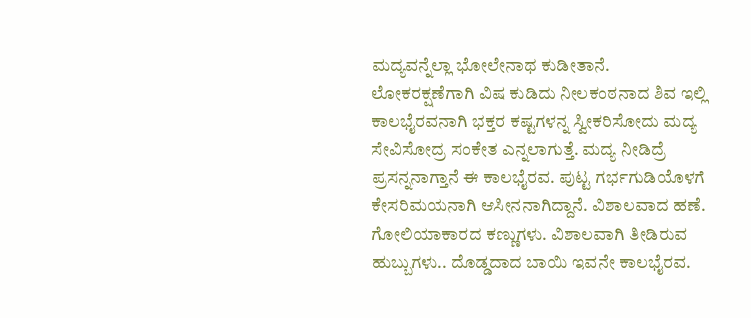ಮದ್ಯವನ್ನೆಲ್ಲಾ ಭೋಲೇನಾಥ ಕುಡೀತಾನೆ.
ಲೋಕರಕ್ಷಣೆಗಾಗಿ ವಿಷ ಕುಡಿದು ನೀಲಕಂಠನಾದ ಶಿವ ಇಲ್ಲಿ ಕಾಲಭೈರವನಾಗಿ ಭಕ್ತರ ಕಷ್ಟಗಳನ್ನ ಸ್ವೀಕರಿಸೋದು ಮದ್ಯ ಸೇವಿಸೋದ್ರ ಸಂಕೇತ ಎನ್ನಲಾಗುತ್ತೆ. ಮದ್ಯ ನೀಡಿದ್ರೆ ಪ್ರಸನ್ನನಾಗ್ತಾನೆ ಈ ಕಾಲಭೈರವ. ಪುಟ್ಟ ಗರ್ಭಗುಡಿಯೊಳಗೆ ಕೇಸರಿಮಯನಾಗಿ ಆಸೀನನಾಗಿದ್ದಾನೆ. ವಿಶಾಲವಾದ ಹಣೆ. ಗೋಲಿಯಾಕಾರದ ಕಣ್ಣುಗಳು. ವಿಶಾಲವಾಗಿ ತೀಡಿರುವ ಹುಬ್ಬುಗಳು.. ದೊಡ್ಡದಾದ ಬಾಯಿ ಇವನೇ ಕಾಲಭೈರವ.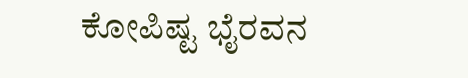ಕೋಪಿಷ್ಟ ಭೈರವನ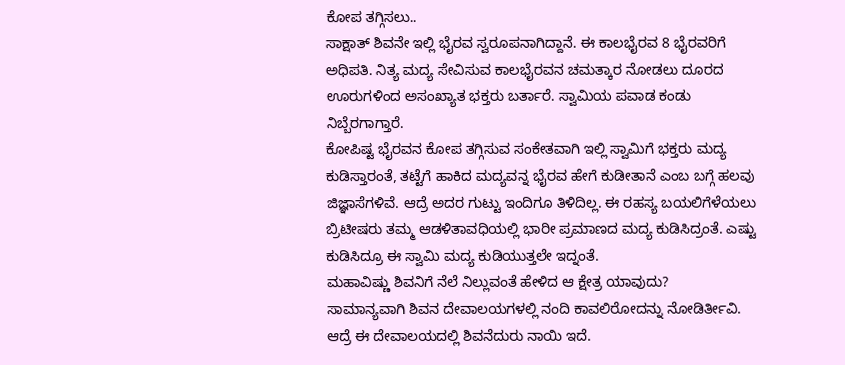ಕೋಪ ತಗ್ಗಿಸಲು..
ಸಾಕ್ಷಾತ್ ಶಿವನೇ ಇಲ್ಲಿ ಭೈರವ ಸ್ವರೂಪನಾಗಿದ್ದಾನೆ. ಈ ಕಾಲಭೈರವ 8 ಭೈರವರಿಗೆ ಅಧಿಪತಿ. ನಿತ್ಯ ಮದ್ಯ ಸೇವಿಸುವ ಕಾಲಭೈರವನ ಚಮತ್ಕಾರ ನೋಡಲು ದೂರದ ಊರುಗಳಿಂದ ಅಸಂಖ್ಯಾತ ಭಕ್ತರು ಬರ್ತಾರೆ. ಸ್ವಾಮಿಯ ಪವಾಡ ಕಂಡು ನಿಬ್ಬೆರಗಾಗ್ತಾರೆ.
ಕೋಪಿಷ್ಟ ಭೈರವನ ಕೋಪ ತಗ್ಗಿಸುವ ಸಂಕೇತವಾಗಿ ಇಲ್ಲಿ ಸ್ವಾಮಿಗೆ ಭಕ್ತರು ಮದ್ಯ ಕುಡಿಸ್ತಾರಂತೆ, ತಟ್ಟೆಗೆ ಹಾಕಿದ ಮದ್ಯವನ್ನ ಭೈರವ ಹೇಗೆ ಕುಡೀತಾನೆ ಎಂಬ ಬಗ್ಗೆ ಹಲವು ಜಿಜ್ಞಾಸೆಗಳಿವೆ. ಆದ್ರೆ ಅದರ ಗುಟ್ಟು ಇಂದಿಗೂ ತಿಳಿದಿಲ್ಲ. ಈ ರಹಸ್ಯ ಬಯಲಿಗೆಳೆಯಲು ಬ್ರಿಟೀಷರು ತಮ್ಮ ಆಡಳಿತಾವಧಿಯಲ್ಲಿ ಭಾರೀ ಪ್ರಮಾಣದ ಮದ್ಯ ಕುಡಿಸಿದ್ರಂತೆ. ಎಷ್ಟು ಕುಡಿಸಿದ್ರೂ ಈ ಸ್ವಾಮಿ ಮದ್ಯ ಕುಡಿಯುತ್ತಲೇ ಇದ್ನಂತೆ.
ಮಹಾವಿಷ್ಣು ಶಿವನಿಗೆ ನೆಲೆ ನಿಲ್ಲುವಂತೆ ಹೇಳಿದ ಆ ಕ್ಷೇತ್ರ ಯಾವುದು?
ಸಾಮಾನ್ಯವಾಗಿ ಶಿವನ ದೇವಾಲಯಗಳಲ್ಲಿ ನಂದಿ ಕಾವಲಿರೋದನ್ನು ನೋಡಿರ್ತೀವಿ. ಆದ್ರೆ ಈ ದೇವಾಲಯದಲ್ಲಿ ಶಿವನೆದುರು ನಾಯಿ ಇದೆ.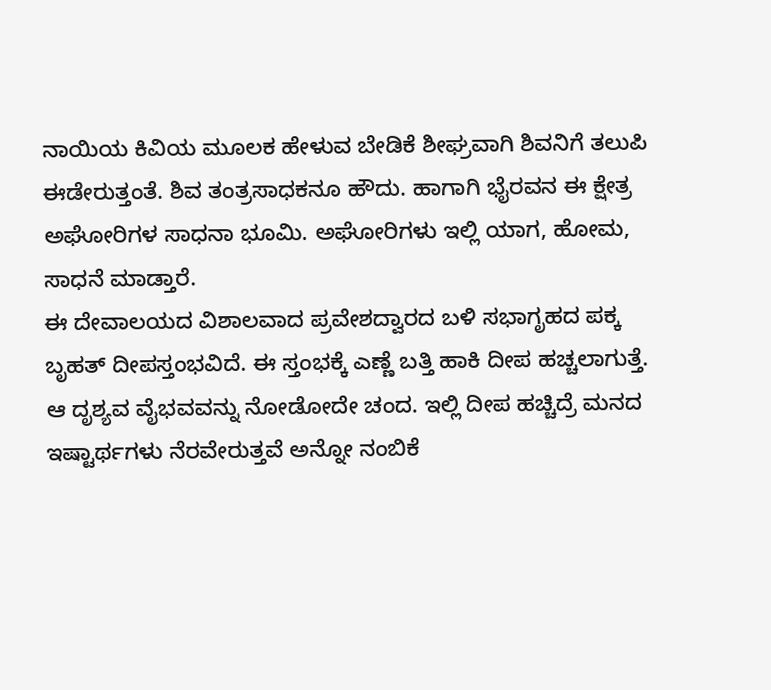ನಾಯಿಯ ಕಿವಿಯ ಮೂಲಕ ಹೇಳುವ ಬೇಡಿಕೆ ಶೀಘ್ರವಾಗಿ ಶಿವನಿಗೆ ತಲುಪಿ ಈಡೇರುತ್ತಂತೆ. ಶಿವ ತಂತ್ರಸಾಧಕನೂ ಹೌದು. ಹಾಗಾಗಿ ಭೈರವನ ಈ ಕ್ಷೇತ್ರ ಅಘೋರಿಗಳ ಸಾಧನಾ ಭೂಮಿ. ಅಘೋರಿಗಳು ಇಲ್ಲಿ ಯಾಗ, ಹೋಮ, ಸಾಧನೆ ಮಾಡ್ತಾರೆ.
ಈ ದೇವಾಲಯದ ವಿಶಾಲವಾದ ಪ್ರವೇಶದ್ವಾರದ ಬಳಿ ಸಭಾಗೃಹದ ಪಕ್ಕ ಬೃಹತ್ ದೀಪಸ್ತಂಭವಿದೆ. ಈ ಸ್ತಂಭಕ್ಕೆ ಎಣ್ಣೆ ಬತ್ತಿ ಹಾಕಿ ದೀಪ ಹಚ್ಚಲಾಗುತ್ತೆ. ಆ ದೃಶ್ಯವ ವೈಭವವನ್ನು ನೋಡೋದೇ ಚಂದ. ಇಲ್ಲಿ ದೀಪ ಹಚ್ಚಿದ್ರೆ ಮನದ ಇಷ್ಟಾರ್ಥಗಳು ನೆರವೇರುತ್ತವೆ ಅನ್ನೋ ನಂಬಿಕೆ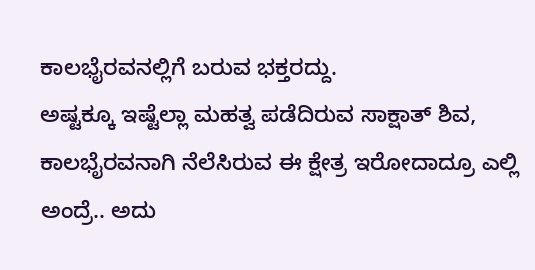ಕಾಲಭೈರವನಲ್ಲಿಗೆ ಬರುವ ಭಕ್ತರದ್ದು.
ಅಷ್ಟಕ್ಕೂ ಇಷ್ಟೆಲ್ಲಾ ಮಹತ್ವ ಪಡೆದಿರುವ ಸಾಕ್ಷಾತ್ ಶಿವ, ಕಾಲಭೈರವನಾಗಿ ನೆಲೆಸಿರುವ ಈ ಕ್ಷೇತ್ರ ಇರೋದಾದ್ರೂ ಎಲ್ಲಿ ಅಂದ್ರೆ.. ಅದು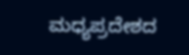ಮಧ್ಯಪ್ರದೇಶದ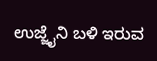ಉಜ್ಜೈನಿ ಬಳಿ ಇರುವ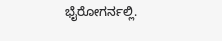ಭೈರೋಗರ್ನಲ್ಲಿ.